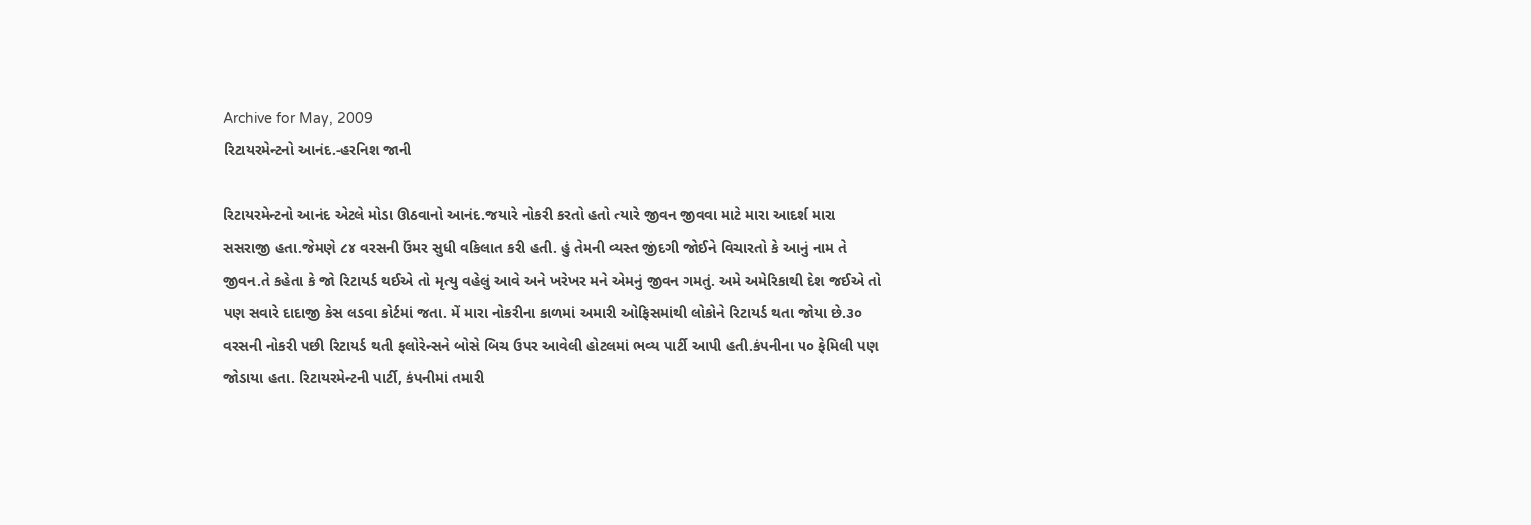Archive for May, 2009
રિટાયરમેન્ટનો આનંદ.-હરનિશ જાની

રિટાયરમેન્ટનો આનંદ એટલે મોડા ઊઠવાનો આનંદ.જયારે નોકરી કરતો હતો ત્યારે જીવન જીવવા માટે મારા આદર્શ મારા સસરાજી હતા.જેમણે ૮૪ વરસની ઉંમર સુધી વકિલાત કરી હતી. હું તેમની વ્યસ્ત જીંદગી જોઈને વિચારતો કે આનું નામ તે જીવન.તે કહેતા કે જો રિટાયર્ડ થઈએ તો મૃત્યુ વહેલું આવે અને ખરેખર મને એમનું જીવન ગમતું. અમે અમેરિકાથી દેશ જઈએ તો પણ સવારે દાદાજી કેસ લડવા કોર્ટમાં જતા. મેં મારા નોકરીના કાળમાં અમારી ઓફિસમાંથી લોકોને રિટાયર્ડ થતા જોયા છે.૩૦ વરસની નોકરી પછી રિટાયર્ડ થતી ફલોરેન્સને બોસે બિચ ઉપર આવેલી હોટલમાં ભવ્ય પાર્ટી આપી હતી.કંપનીના ૫૦ ફેમિલી પણ જોડાયા હતા. રિટાયરમેન્ટની પાર્ટી, કંપનીમાં તમારી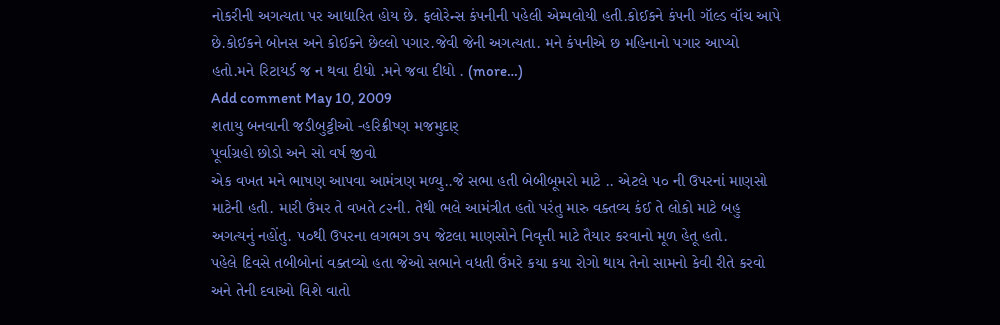નોકરીની અગત્યતા પર આધારિત હોય છે. ફલોરેન્સ કંપનીની પહેલી એમ્પલોયી હતી.કોઈકને કંપની ગૉલ્ડ વૉચ આપે છે.કોઈકને બોનસ અને કોઈકને છેલ્લો પગાર.જેવી જેની અગત્યતા. મને કંપનીએ છ મહિનાનો પગાર આપ્યો હતો.મને રિટાયર્ડ જ ન થવા દીધો .મને જવા દીધો . (more…)
Add comment May 10, 2009
શતાયુ બનવાની જડીબુટ્ટીઓ -હરિક્રીષ્ણ મજમુદાર્
પૂર્વાગ્રહો છોડો અને સો વર્ષ જીવો
એક વખત મને ભાષણ આપવા આમંત્રણ મળ્યુ..જે સભા હતી બેબીબૂમરો માટે .. એટલે ૫૦ ની ઉપરનાં માણસો માટેની હતી. મારી ઉંમર તે વખતે ૮૨ની. તેથી ભલે આમંત્રીત હતો પરંતુ મારુ વક્તવ્ય કંઈ તે લોકો માટે બહુ અગત્યનું નહોંતુ. ૫૦થી ઉપરના લગભગ ૭૫ જેટલા માણસોને નિવૃત્તી માટે તૈયાર કરવાનો મૂળ હેતૂ હતો.
પહેલે દિવસે તબીબોનાં વક્તવ્યો હતા જેઓ સભાને વધતી ઉંમરે કયા કયા રોગો થાય તેનો સામનો કેવી રીતે કરવો અને તેની દવાઓ વિશે વાતો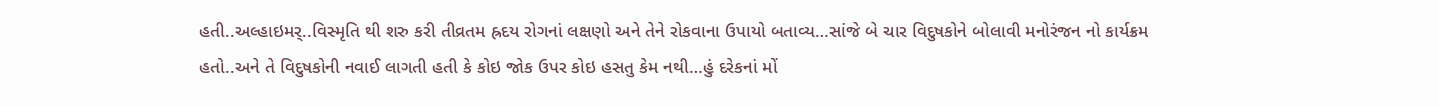હતી..અલ્હાઇમર્..વિસ્મૃતિ થી શરુ કરી તીવ્રતમ હ્રદય રોગનાં લક્ષણો અને તેને રોકવાના ઉપાયો બતાવ્ય…સાંજે બે ચાર વિદુષકોને બોલાવી મનોરંજન નો કાર્યક્રમ હતો..અને તે વિદુષકોની નવાઈ લાગતી હતી કે કોઇ જોક ઉપર કોઇ હસતુ કેમ નથી…હું દરેકનાં મોં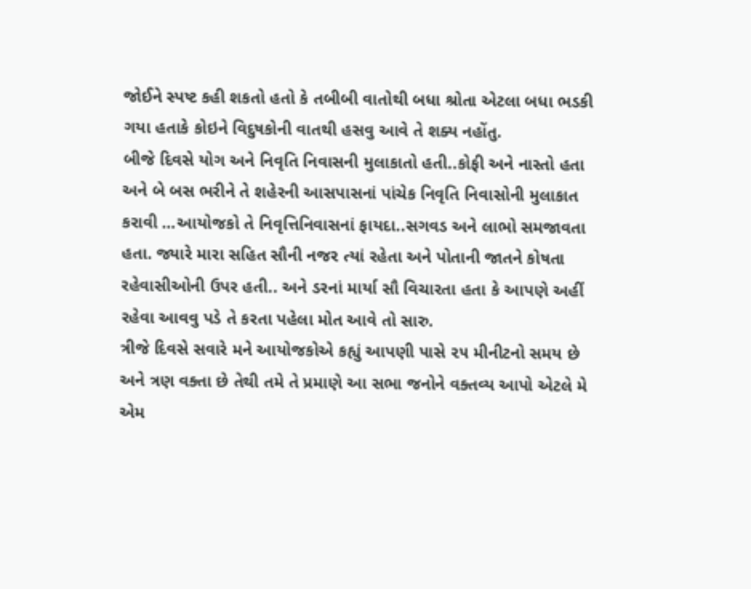જોઈને સ્પષ્ટ કહી શકતો હતો કે તબીબી વાતોથી બધા શ્રોતા એટલા બધા ભડકી ગયા હતાકે કોઇને વિદુષકોની વાતથી હસવુ આવે તે શક્ય નહોંતુ.
બીજે દિવસે યોગ અને નિવૃતિ નિવાસની મુલાકાતો હતી..કોફી અને નાસ્તો હતા અને બે બસ ભરીને તે શહેરની આસપાસનાં પાંચેક નિવૃતિ નિવાસોની મુલાકાત કરાવી …આયોજકો તે નિવૃત્તિનિવાસનાં ફાયદા..સગવડ અને લાભો સમજાવતા હતા. જ્યારે મારા સહિત સૌની નજર ત્યાં રહેતા અને પોતાની જાતને કોષતા રહેવાસીઓની ઉપર હતી.. અને ડરનાં માર્યા સૌ વિચારતા હતા કે આપણે અહીં રહેવા આવવુ પડે તે કરતા પહેલા મોત આવે તો સારુ.
ત્રીજે દિવસે સવારે મને આયોજકોએ કહ્યું આપણી પાસે ૨૫ મીનીટનો સમય છે અને ત્રણ વક્તા છે તેથી તમે તે પ્રમાણે આ સભા જનોને વક્તવ્ય આપો એટલે મે એમ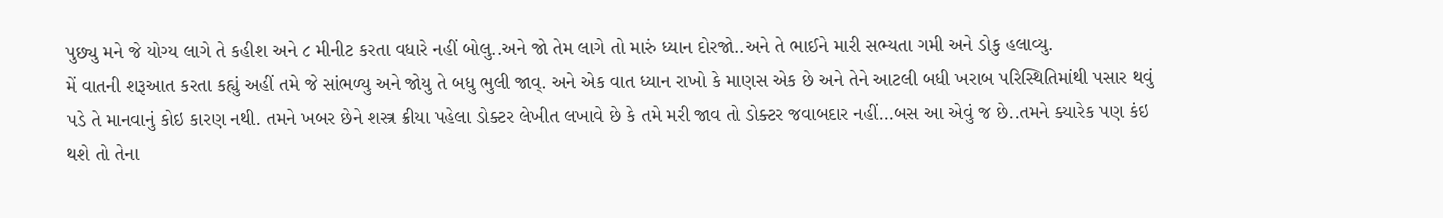પુછ્યુ મને જે યોગ્ય લાગે તે કહીશ અને ૮ મીનીટ કરતા વધારે નહીં બોલુ..અને જો તેમ લાગે તો મારું ધ્યાન દોરજો..અને તે ભાઈને મારી સભ્યતા ગમી અને ડોકુ હલાવ્યુ.
મેં વાતની શરૂઆત કરતા કહ્યું અહીં તમે જે સાંભળ્યુ અને જોયુ તે બધુ ભુલી જાવ્. અને એક વાત ધ્યાન રાખો કે માણસ એક છે અને તેને આટલી બધી ખરાબ પરિસ્થિતિમાંથી પસાર થવું પડે તે માનવાનું કોઇ કારણ નથી. તમને ખબર છેને શસ્ત્ર ક્રીયા પહેલા ડોક્ટર લેખીત લખાવે છે કે તમે મરી જાવ તો ડોક્ટર જવાબદાર નહીં…બસ આ એવું જ છે..તમને ક્યારેક પણ કંઇ થશે તો તેના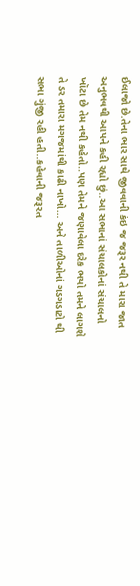ઈલાજો છે.તેના ભાર સાથે જીવવાની કંઇ જ જરૂર નથી તે મારા જાત અનુભવથી આપને કહી રહ્યો છું..આ સભાનાં સંચાલકોનાં સંચાલનો ખૉટા છે તેમ નથી કહેતો..પણ તેમને જણાવેલા દરેક ભયો તમને લાગશે તે ડર તમારા મગજમાંથી કાઢી નાખો… અને તાળીઓનાં ગડગડાટો થી સભા ગુંજી રહી હતી..કહેવાની જરૂરત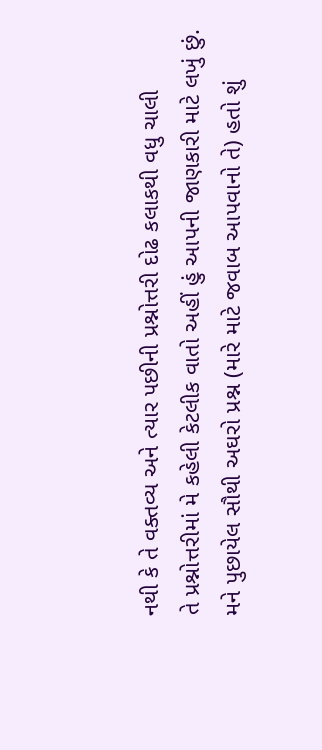નથી કે તે વક્તવ્ય અને ત્યાર પછીની પ્રશ્નોત્તરી દોઢ કલાકથી વધુ ચાલી
તે પ્રશ્નોત્તરીમાં મે કહેલી કેટલીક વાતો અહીં હું આપની જાણકારી માટે લખું છું.
મને પુછાયેલ સૌથી અઘરો પ્રશ્ન (મારે માટે જવાબ આપવાનો તે) હતો શું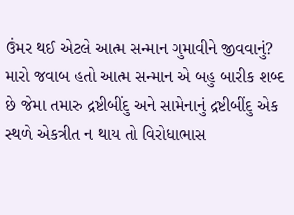ઉંમર થઈ એટલે આત્મ સન્માન ગુમાવીને જીવવાનું?
મારો જવાબ હતો આત્મ સન્માન એ બહુ બારીક શબ્દ છે જેમા તમારુ દ્રષ્ટીબીંદુ અને સામેનાનું દ્રષ્ટીબીંદુ એક સ્થળે એકત્રીત ન થાય તો વિરોધાભાસ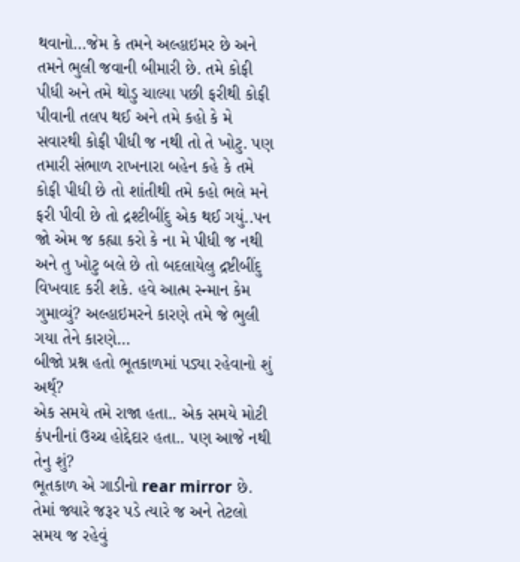થવાનો…જેમ કે તમને અલ્હાઇમર છે અને તમને ભુલી જવાની બીમારી છે. તમે કોફી પીધી અને તમે થોડુ ચાલ્યા પછી ફરીથી કોફી પીવાની તલપ થઈ અને તમે કહો કે મે સવારથી કોફી પીધી જ નથી તો તે ખોટુ. પણ તમારી સંભાળ રાખનારા બહેન કહે કે તમે કોફી પીધી છે તો શાંતીથી તમે કહો ભલે મને ફરી પીવી છે તો દ્રશ્ટીબીંદુ એક થઈ ગયું..પન જો એમ જ કહ્યા કરો કે ના મે પીધી જ નથી અને તુ ખોટુ બલે છે તો બદલાયેલુ દ્રષ્ટીબીંદુ વિખવાદ કરી શકે. હવે આત્મ સ્ન્માન કેમ ગુમાવ્યું? અલ્હાઇમરને કારણે તમે જે ભુલી ગયા તેને કારણે…
બીજો પ્રશ્ન હતો ભૂતકાળમાં પડ્યા રહેવાનો શું અર્થ્?
એક સમયે તમે રાજા હતા.. એક સમયે મોટી કંપનીનાં ઉચ્ચ હોદ્દેદાર હતા.. પણ આજે નથી તેનુ શું?
ભૂતકાળ એ ગાડીનો rear mirror છે. તેમાં જ્યારે જરૂર પડે ત્યારે જ અને તેટલો સમય જ રહેવું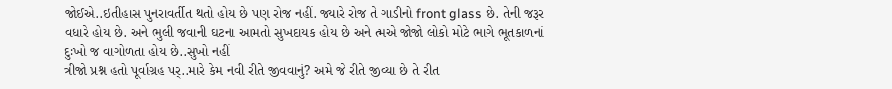જોઈએ..ઇતીહાસ પુનરાવર્તીત થતો હોય છે પણ રોજ નહીં. જ્યારે રોજ તે ગાડીનો front glass છે. તેની જરૂર વધારે હોય છે. અને ભુલી જવાની ઘટના આમતો સુખદાયક હોય છે અને ત્મએ જોજો લોકો મોટે ભાગે ભૂતકાળનાં દુઃખો જ વાગોળતા હોય છે..સુખો નહીં
ત્રીજો પ્રશ્ન હતો પૂર્વાગ્રહ પર્..મારે કેમ નવી રીતે જીવવાનું? અમે જે રીતે જીવ્યા છે તે રીત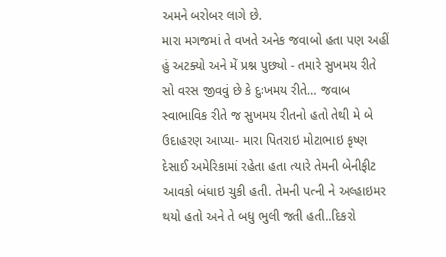અમને બરોબર લાગે છે.
મારા મગજમાં તે વખતે અનેક જવાબો હતા પણ અહીં હું અટક્યો અને મેં પ્રશ્ન પુછ્યો - તમારે સુખમય રીતે સો વરસ જીવવું છે કે દુઃખમય રીતે… જવાબ સ્વાભાવિક રીતે જ સુખમય રીતનો હતો તેથી મે બે ઉદાહરણ આપ્યા- મારા પિતરાઇ મોટાભાઇ કૃષ્ણ દેસાઈ અમેરિકામાં રહેતા હતા ત્યારે તેમની બેનીફીટ આવકો બંધાઇ ચુકી હતી. તેમની પત્ની ને અલ્હાઇમર થયો હતો અને તે બધુ ભુલી જતી હતી..દિકરો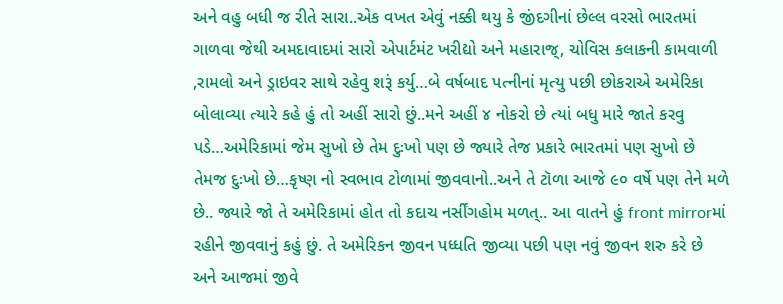અને વહુ બધી જ રીતે સારા..એક વખત એવું નક્કી થયુ કે જીંદગીનાં છેલ્લ વરસો ભારતમાં ગાળવા જેથી અમદાવાદમાં સારો એપાર્ટમંટ ખરીદ્યો અને મહારાજ્, ચોવિસ કલાકની કામવાળી ,રામલો અને ડ્રાઇવર સાથે રહેવુ શરૂં કર્યુ…બે વર્ષબાદ પત્નીનાં મૃત્યુ પછી છોકરાએ અમેરિકા બોલાવ્યા ત્યારે કહે હું તો અહીં સારો છું..મને અહીં ૪ નોકરો છે ત્યાં બધુ મારે જાતે કરવુ પડે…અમેરિકામાં જેમ સુખો છે તેમ દુઃખો પણ છે જ્યારે તેજ પ્રકારે ભારતમાં પણ સુખો છે તેમજ દુઃખો છે…કૃષ્ણ નો સ્વભાવ ટોળામાં જીવવાનો..અને તે ટૉળા આજે ૯૦ વર્ષે પણ તેને મળે છે.. જ્યારે જો તે અમેરિકામાં હોત તો કદાચ નર્સીંગહોમ મળત્.. આ વાતને હું front mirrorમાં રહીને જીવવાનું કહું છું. તે અમેરિકન જીવન પધ્ધતિ જીવ્યા પછી પણ નવું જીવન શરુ કરે છે અને આજમાં જીવે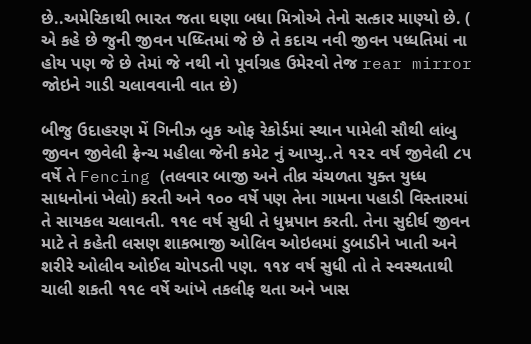છે..અમેરિકાથી ભારત જતા ઘણા બધા મિત્રોએ તેનો સત્કાર માણ્યો છે. ( એ કહે છે જુની જીવન પધ્ધ્તિમાં જે છે તે કદાચ નવી જીવન પધ્ધતિમાં ના હોય પણ જે છે તેમાં જે નથી નો પૂર્વાગ્રહ ઉમેરવો તેજ rear mirror જોઇને ગાડી ચલાવવાની વાત છે)

બીજુ ઉદાહરણ મેં ગિનીઝ બુક ઓફ રેકોર્ડમાં સ્થાન પામેલી સૌથી લાંબુ જીવન જીવેલી ફ્રેન્ચ મહીલા જેની કમેટ નું આપ્યુ..તે ૧૨૨ વર્ષ જીવેલી ૮૫ વર્ષે તે Fencing (તલવાર બાજી અને તીવ્ર ચંચળતા યુક્ત યુધ્ધ સાધનોનાં ખેલો) કરતી અને ૧૦૦ વર્ષે પણ તેના ગામના પહાડી વિસ્તારમાં તે સાયકલ ચલાવતી. ૧૧૯ વર્ષ સુધી તે ધુમ્રપાન કરતી. તેના સુદીર્ઘ જીવન માટે તે કહેતી લસણ શાકભાજી ઓલિવ ઓઇલમાં ડુબાડીને ખાતી અને શરીરે ઓલીવ ઓઈલ ચોપડતી પણ. ૧૧૪ વર્ષ સુધી તો તે સ્વસ્થતાથી ચાલી શકતી ૧૧૯ વર્ષે આંખે તકલીફ થતા અને ખાસ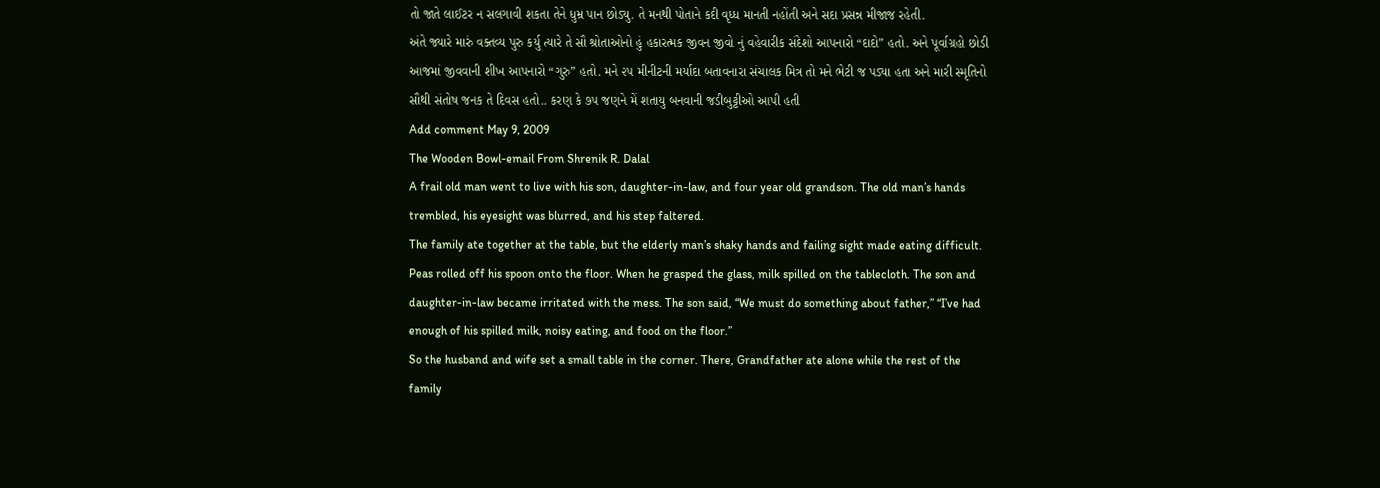તો જાતે લાઈટર ન સલગાવી શકતા તેને ધુમ્ર પાન છોડ્યુ. તે મનથી પોતાને કદી વૃધ્ધ માનતી નહોંતી અને સદા પ્રસન્ન મીજાજ રહેતી.
અંતે જ્યારે મારું વક્તવ્ય પુરુ કર્યુ ત્યારે તે સૌ શ્રોતાઓનો હું હકારત્મક જીવન જીવો નું વહેવારીક સંદેશો આપનારો “દાદો” હતો. અને પૂર્વાગ્રહો છોડી આજમાં જીવવાની શીખ આપનારો “ગુરુ” હતો. મને ૨૫ મીનીટની મર્યાદા બતાવનારા સંચાલક મિત્ર તો મને ભેટી જ પડ્યા હતા અને મારી સ્મૃતિનો સૌથી સંતોષ જનક તે દિવસ હતો.. કરણ કે ૭૫ જણને મેં શતાયુ બનવાની જડીબુટ્ટીઓ આપી હતી
Add comment May 9, 2009
The Wooden Bowl-email From Shrenik R. Dalal
A frail old man went to live with his son, daughter-in-law, and four year old grandson. The old man’s hands trembled, his eyesight was blurred, and his step faltered.
The family ate together at the table, but the elderly man’s shaky hands and failing sight made eating difficult. Peas rolled off his spoon onto the floor. When he grasped the glass, milk spilled on the tablecloth. The son and daughter-in-law became irritated with the mess. The son said, “We must do something about father,” “I’ve had enough of his spilled milk, noisy eating, and food on the floor.”
So the husband and wife set a small table in the corner. There, Grandfather ate alone while the rest of the family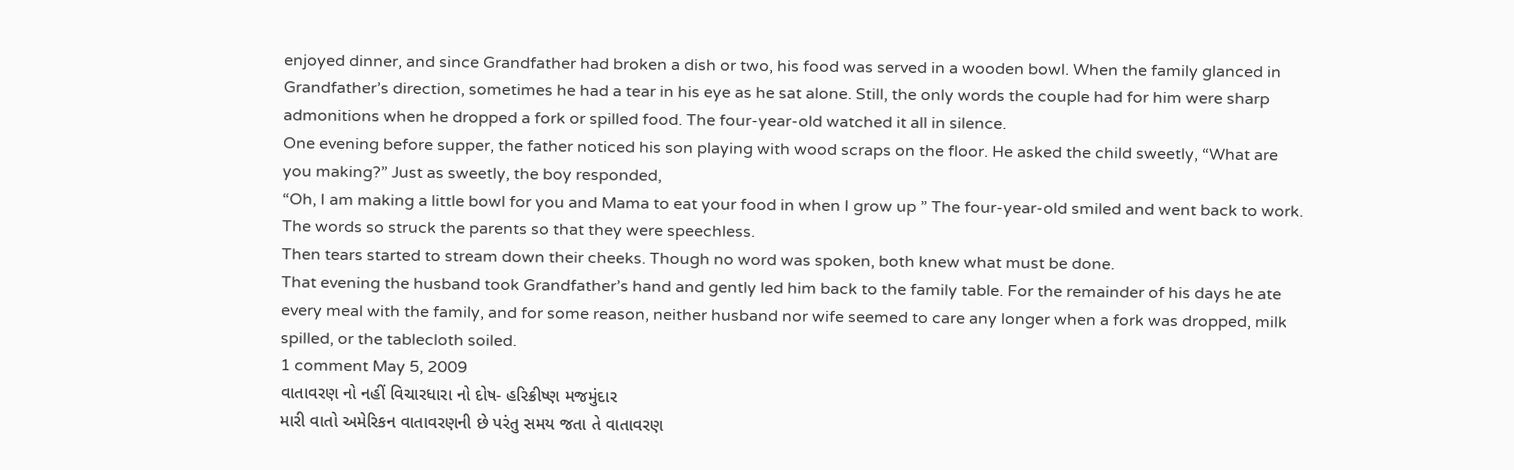enjoyed dinner, and since Grandfather had broken a dish or two, his food was served in a wooden bowl. When the family glanced in Grandfather’s direction, sometimes he had a tear in his eye as he sat alone. Still, the only words the couple had for him were sharp admonitions when he dropped a fork or spilled food. The four-year-old watched it all in silence.
One evening before supper, the father noticed his son playing with wood scraps on the floor. He asked the child sweetly, “What are you making?” Just as sweetly, the boy responded,
“Oh, I am making a little bowl for you and Mama to eat your food in when I grow up ” The four-year-old smiled and went back to work.
The words so struck the parents so that they were speechless.
Then tears started to stream down their cheeks. Though no word was spoken, both knew what must be done.
That evening the husband took Grandfather’s hand and gently led him back to the family table. For the remainder of his days he ate every meal with the family, and for some reason, neither husband nor wife seemed to care any longer when a fork was dropped, milk spilled, or the tablecloth soiled.
1 comment May 5, 2009
વાતાવરણ નો નહીં વિચારધારા નો દોષ- હરિક્રીષ્ણ મજમુંદાર
મારી વાતો અમેરિકન વાતાવરણની છે પરંતુ સમય જતા તે વાતાવરણ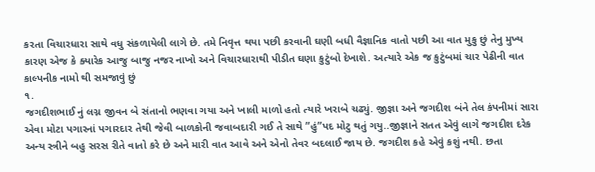કરતા વિચારધારા સાથે વધુ સંકળાયેલી લાગે છે. તમે નિવૃત્ત થયા પછી કરવાની ઘણી બધી વૈજ્ઞાનિક વાતો પછી આ વાત મુકુ છું તેનુ મુખ્ય કારણ એજ કે ક્યારેક આજુ બાજુ નજર નાખો અને વિચારધારાથી પીડીત ઘણા કુટુંબો દેખાશે. અત્યારે એક જ કુટુંબમાં ચાર પેઢીની વાત કાલ્પનીક નામો થી સમજાવું છું
૧.
જગદીશભાઈ નું લગ્ન જીવન બે સંતાનો ભણવા ગયા અને ખાલી માળો હતો ત્યારે ખરાબે ચઢ્યું. જીજ્ઞા અને જગદીશ બંને તેલ કંપનીમાં સારા એવા મોટા પગારનાં પગારદાર તેથી જેવી બાળકોની જવાબદારી ગઈ તે સાથે ”હું”પદ મોટુ થતું ગયુ..જીજ્ઞાને સતત એવું લાગે જગદીશ દરેક અન્ય સ્ત્રીને બહુ સરસ રીતે વાતો કરે છે અને મારી વાત આવે અને એનો તેવર બદલાઈ જાય છે. જગદીશ કહે એવું કશું નથી. છતા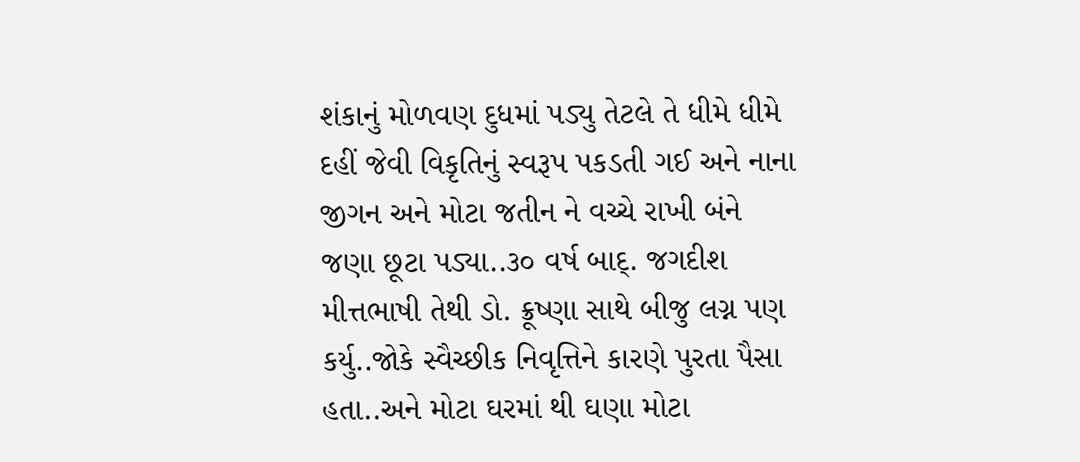શંકાનું મોળવણ દુધમાં પડ્યુ તેટલે તે ધીમે ધીમે દહીં જેવી વિકૃતિનું સ્વરૂપ પકડતી ગઈ અને નાના જીગન અને મોટા જતીન ને વચ્ચે રાખી બંને જણા છૂટા પડ્યા..૩૦ વર્ષ બાદ્. જગદીશ મીત્તભાષી તેથી ડો. ક્રૂષ્ણા સાથે બીજુ લગ્ન પણ કર્યુ..જોકે સ્વૈચ્છીક નિવૃત્તિને કારણે પુરતા પૈસા હતા..અને મોટા ઘરમાં થી ઘણા મોટા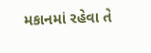મકાનમાં રહેવા તે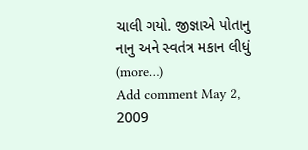ચાલી ગયો. જીજ્ઞાએ પોતાનુ નાનુ અને સ્વતંત્ર મકાન લીધું (more…)
Add comment May 2, 2009